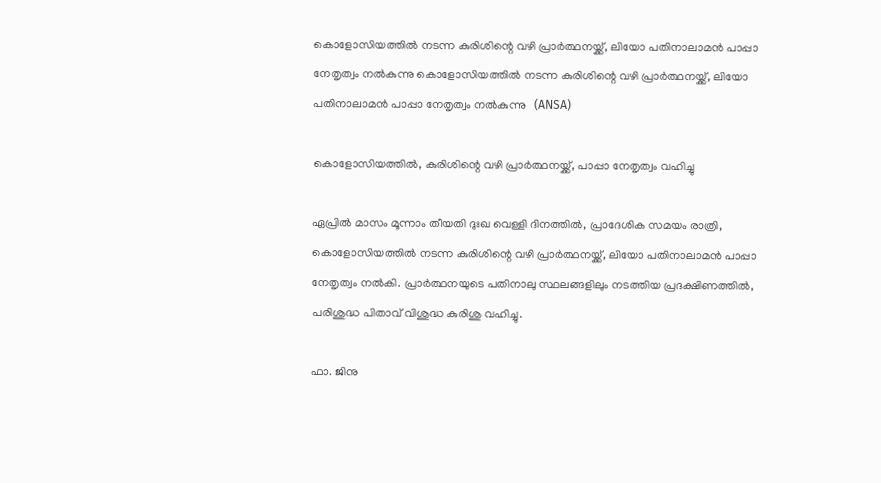കൊളോസിയത്തിൽ നടന്ന കുരിശിന്റെ വഴി പ്രാർത്ഥനയ്ക്ക്, ലിയോ പതിനാലാമൻ പാപ്പാ നേതൃത്വം നൽകുന്നു കൊളോസിയത്തിൽ നടന്ന കുരിശിന്റെ വഴി പ്രാർത്ഥനയ്ക്ക്, ലിയോ പതിനാലാമൻ പാപ്പാ നേതൃത്വം നൽകുന്നു   (ANSA)

കൊളോസിയത്തിൽ, കുരിശിന്റെ വഴി പ്രാർത്ഥനയ്ക്ക്, പാപ്പാ നേതൃത്വം വഹിച്ചു

ഏപ്രിൽ മാസം മൂന്നാം തീയതി ദുഃഖ വെള്ളി ദിനത്തിൽ, പ്രാദേശിക സമയം രാത്രി, കൊളോസിയത്തിൽ നടന്ന കുരിശിന്റെ വഴി പ്രാർത്ഥനയ്ക്ക്, ലിയോ പതിനാലാമൻ പാപ്പാ നേതൃത്വം നൽകി. പ്രാർത്ഥനയുടെ പതിനാലു സ്ഥലങ്ങളിലും നടത്തിയ പ്രദക്ഷിണത്തിൽ, പരിശുദ്ധ പിതാവ് വിശുദ്ധ കുരിശു വഹിച്ചു.

ഫാ. ജിനു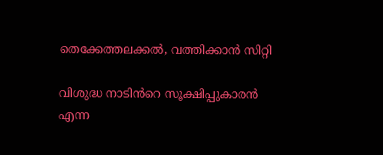തെക്കേത്തലക്കൽ, വത്തിക്കാൻ സിറ്റി

വിശുദ്ധ നാടിൻറെ സൂക്ഷിപ്പുകാരൻ എന്ന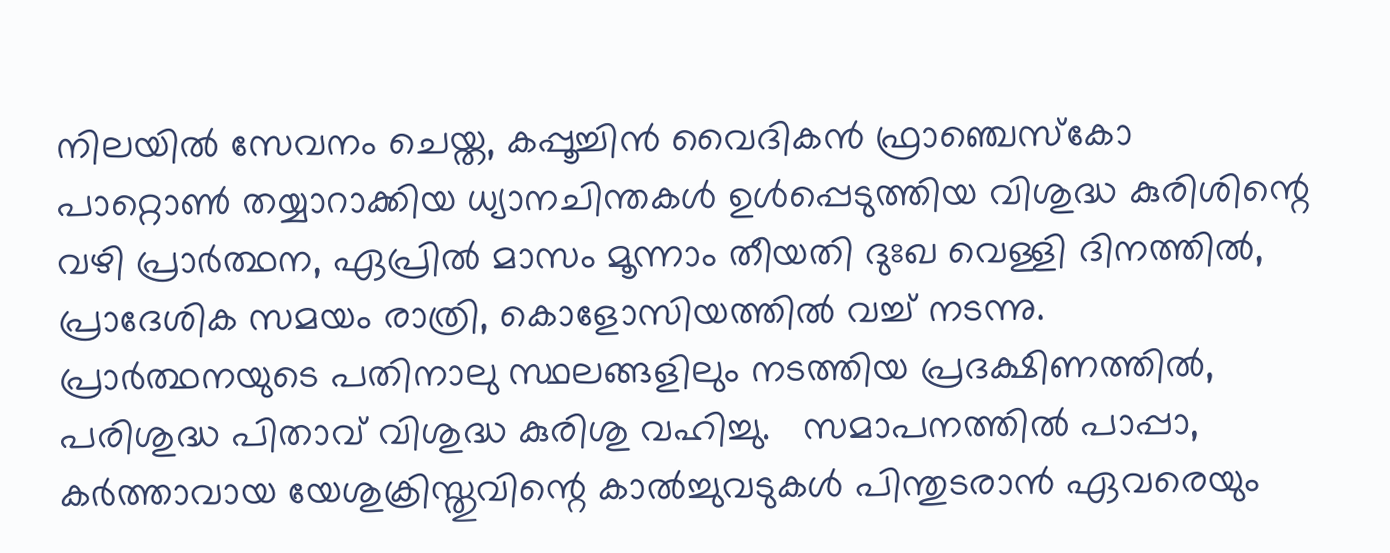നിലയിൽ സേവനം ചെയ്ത, കപ്പൂച്ചിൻ വൈദികൻ ഫ്രാഞ്ചെസ്‌കോ പാറ്റൊൺ തയ്യാറാക്കിയ ധ്യാനചിന്തകൾ ഉൾപ്പെടുത്തിയ വിശുദ്ധ കുരിശിന്റെ വഴി പ്രാർത്ഥന, ഏപ്രിൽ മാസം മൂന്നാം തീയതി ദുഃഖ വെള്ളി ദിനത്തിൽ, പ്രാദേശിക സമയം രാത്രി, കൊളോസിയത്തിൽ വച്ച് നടന്നു. പ്രാർത്ഥനയുടെ പതിനാലു സ്ഥലങ്ങളിലും നടത്തിയ പ്രദക്ഷിണത്തിൽ, പരിശുദ്ധ പിതാവ് വിശുദ്ധ കുരിശു വഹിച്ചു.   സമാപനത്തിൽ പാപ്പാ,   കർത്താവായ യേശുക്രിസ്തുവിന്റെ കാൽച്ചുവടുകൾ പിന്തുടരാൻ ഏവരെയും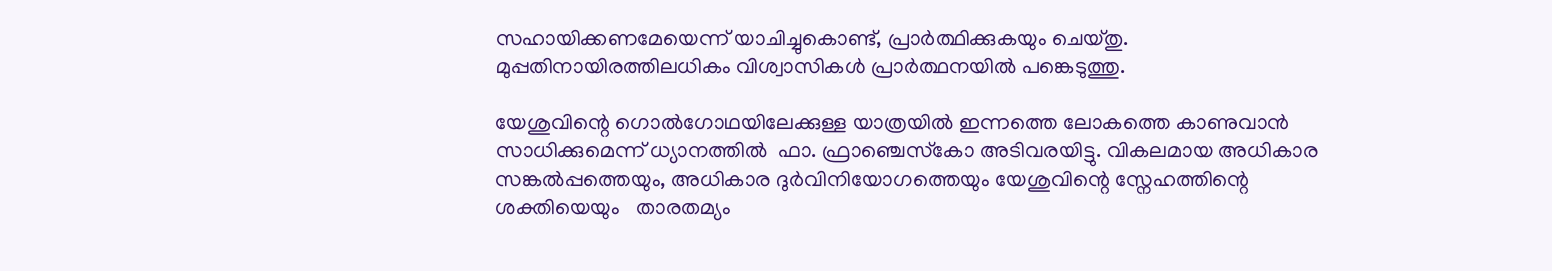സഹായിക്കണമേയെന്ന് യാചിച്ചുകൊണ്ട്, പ്രാർത്ഥിക്കുകയും ചെയ്തു.  മുപ്പതിനായിരത്തിലധികം വിശ്വാസികൾ പ്രാർത്ഥനയിൽ പങ്കെടുത്തു.

യേശുവിന്റെ ഗൊൽഗോഥയിലേക്കുള്ള യാത്രയിൽ ഇന്നത്തെ ലോകത്തെ കാണുവാൻ സാധിക്കുമെന്ന് ധ്യാനത്തിൽ  ഫാ. ഫ്രാഞ്ചെസ്‌കോ അടിവരയിട്ടു. വികലമായ അധികാര സങ്കൽപ്പത്തെയും, അധികാര ദുർവിനിയോഗത്തെയും യേശുവിന്റെ സ്നേഹത്തിന്റെ ശക്തിയെയും   താരതമ്യം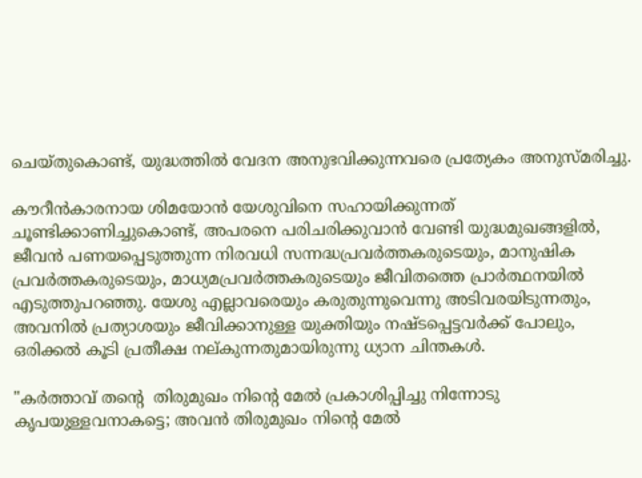ചെയ്തുകൊണ്ട്, യുദ്ധത്തിൽ വേദന അനുഭവിക്കുന്നവരെ പ്രത്യേകം അനുസ്‌മരിച്ചു.

കൗറീൻകാരനായ ശിമയോൻ യേശുവിനെ സഹായിക്കുന്നത് ചൂണ്ടിക്കാണിച്ചുകൊണ്ട്, അപരനെ പരിചരിക്കുവാൻ വേണ്ടി യുദ്ധമുഖങ്ങളിൽ, ജീവൻ പണയപ്പെടുത്തുന്ന നിരവധി സന്നദ്ധപ്രവർത്തകരുടെയും, മാനുഷിക പ്രവർത്തകരുടെയും, മാധ്യമപ്രവർത്തകരുടെയും ജീവിതത്തെ പ്രാർത്ഥനയിൽ എടുത്തുപറഞ്ഞു. യേശു എല്ലാവരെയും കരുതുന്നുവെന്നു അടിവരയിടുന്നതും, അവനിൽ പ്രത്യാശയും ജീവിക്കാനുള്ള യുക്തിയും നഷ്ടപ്പെട്ടവർക്ക് പോലും, ഒരിക്കൽ കൂടി പ്രതീക്ഷ നല്കുന്നതുമായിരുന്നു ധ്യാന ചിന്തകൾ.

"കർത്താവ് തന്റെ  തിരുമുഖം നിന്റെ മേൽ പ്രകാശിപ്പിച്ചു നിന്നോടു കൃപയുള്ളവനാകട്ടെ; അവൻ തിരുമുഖം നിന്റെ മേൽ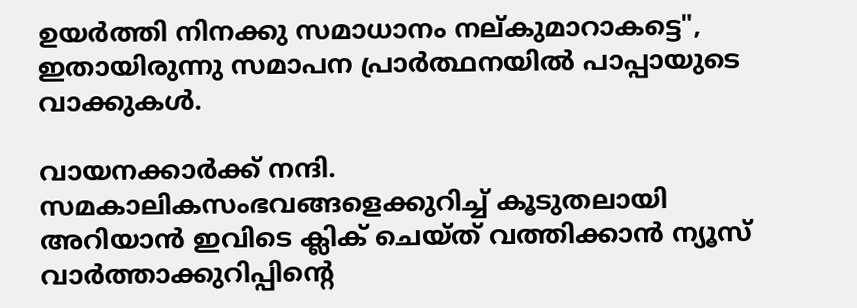ഉയർത്തി നിനക്കു സമാധാനം നല്കുമാറാകട്ടെ", ഇതായിരുന്നു സമാപന പ്രാർത്ഥനയിൽ പാപ്പായുടെ വാക്കുകൾ.

വായനക്കാർക്ക് നന്ദി. സമകാലികസംഭവങ്ങളെക്കുറിച്ച് കൂടുതലായി അറിയാൻ ഇവിടെ ക്ലിക് ചെയ്‌ത്‌ വത്തിക്കാൻ ന്യൂസ് വാർത്താക്കുറിപ്പിന്റെ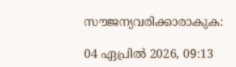സൗജന്യവരിക്കാരാകുക:

04 ഏപ്രിൽ 2026, 09:13